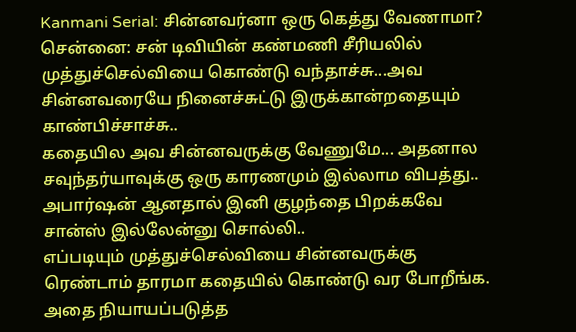Kanmani Serial: சின்னவர்னா ஒரு கெத்து வேணாமா?
சென்னை: சன் டிவியின் கண்மணி சீரியலில் முத்துச்செல்வியை கொண்டு வந்தாச்சு...அவ சின்னவரையே நினைச்சுட்டு இருக்கான்றதையும் காண்பிச்சாச்சு..
கதையில அவ சின்னவருக்கு வேணுமே... அதனால சவுந்தர்யாவுக்கு ஒரு காரணமும் இல்லாம விபத்து.. அபார்ஷன் ஆனதால் இனி குழந்தை பிறக்கவே சான்ஸ் இல்லேன்னு சொல்லி..
எப்படியும் முத்துச்செல்வியை சின்னவருக்கு ரெண்டாம் தாரமா கதையில் கொண்டு வர போறீங்க. அதை நியாயப்படுத்த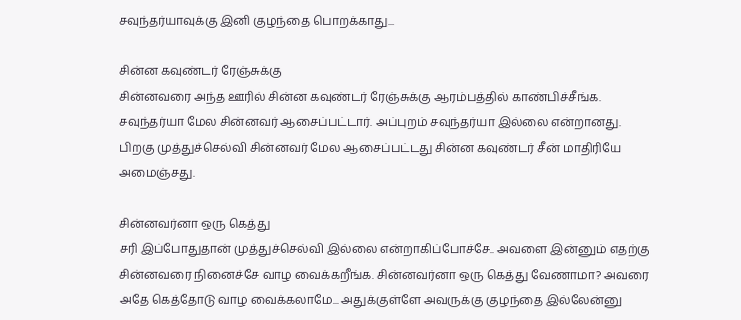சவுந்தர்யாவுக்கு இனி குழந்தை பொறக்காது...

சின்ன கவுண்டர் ரேஞ்சுக்கு
சின்னவரை அந்த ஊரில் சின்ன கவுண்டர் ரேஞ்சுக்கு ஆரம்பத்தில் காண்பிச்சீங்க. சவுந்தர்யா மேல சின்னவர் ஆசைப்பட்டார். அப்புறம் சவுந்தர்யா இல்லை என்றானது. பிறகு முத்துச்செல்வி சின்னவர் மேல ஆசைப்பட்டது சின்ன கவுண்டர் சீன் மாதிரியே அமைஞ்சது.

சின்னவர்னா ஒரு கெத்து
சரி இப்போதுதான் முத்துச்செல்வி இல்லை என்றாகிப்போச்சே.. அவளை இன்னும் எதற்கு சின்னவரை நினைச்சே வாழ வைக்கறீங்க. சின்னவர்னா ஒரு கெத்து வேணாமா? அவரை அதே கெத்தோடு வாழ வைக்கலாமே... அதுக்குள்ளே அவருக்கு குழந்தை இல்லேன்னு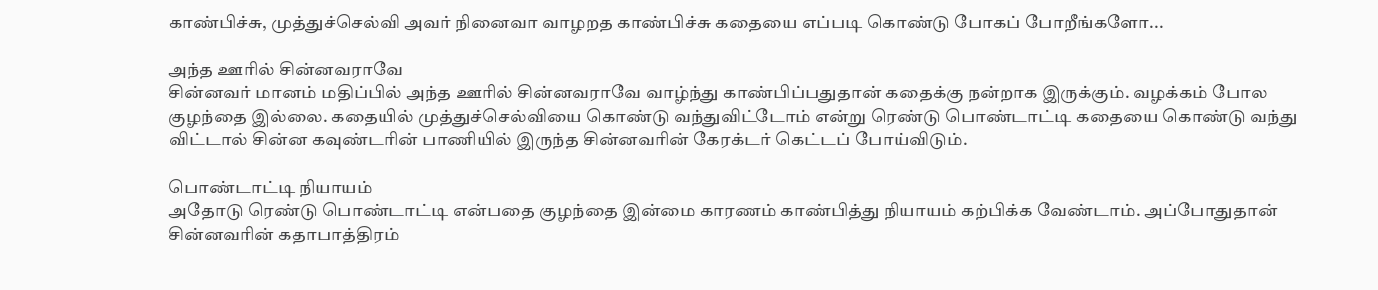காண்பிச்சு, முத்துச்செல்வி அவர் நினைவா வாழறத காண்பிச்சு கதையை எப்படி கொண்டு போகப் போறீங்களோ...

அந்த ஊரில் சின்னவராவே
சின்னவர் மானம் மதிப்பில் அந்த ஊரில் சின்னவராவே வாழ்ந்து காண்பிப்பதுதான் கதைக்கு நன்றாக இருக்கும். வழக்கம் போல குழந்தை இல்லை. கதையில் முத்துச்செல்வியை கொண்டு வந்துவிட்டோம் என்று ரெண்டு பொண்டாட்டி கதையை கொண்டு வந்து விட்டால் சின்ன கவுண்டரின் பாணியில் இருந்த சின்னவரின் கேரக்டர் கெட்டப் போய்விடும்.

பொண்டாட்டி நியாயம்
அதோடு ரெண்டு பொண்டாட்டி என்பதை குழந்தை இன்மை காரணம் காண்பித்து நியாயம் கற்பிக்க வேண்டாம். அப்போதுதான் சின்னவரின் கதாபாத்திரம்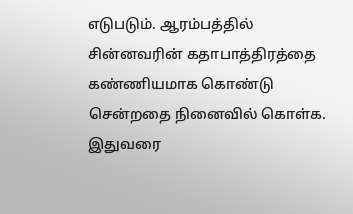எடுபடும். ஆரம்பத்தில் சின்னவரின் கதாபாத்திரத்தை கண்ணியமாக கொண்டு சென்றதை நினைவில் கொள்க. இதுவரை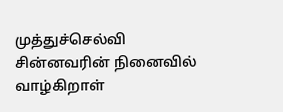முத்துச்செல்வி சின்னவரின் நினைவில் வாழ்கிறாள்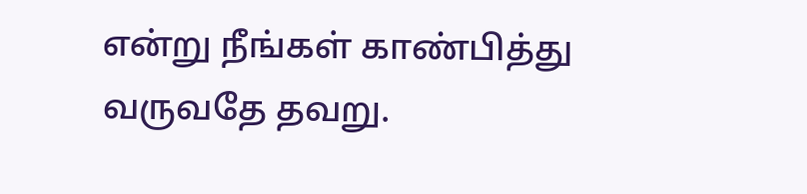என்று நீங்கள் காண்பித்து வருவதே தவறு.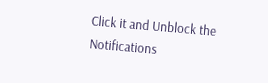Click it and Unblock the Notifications